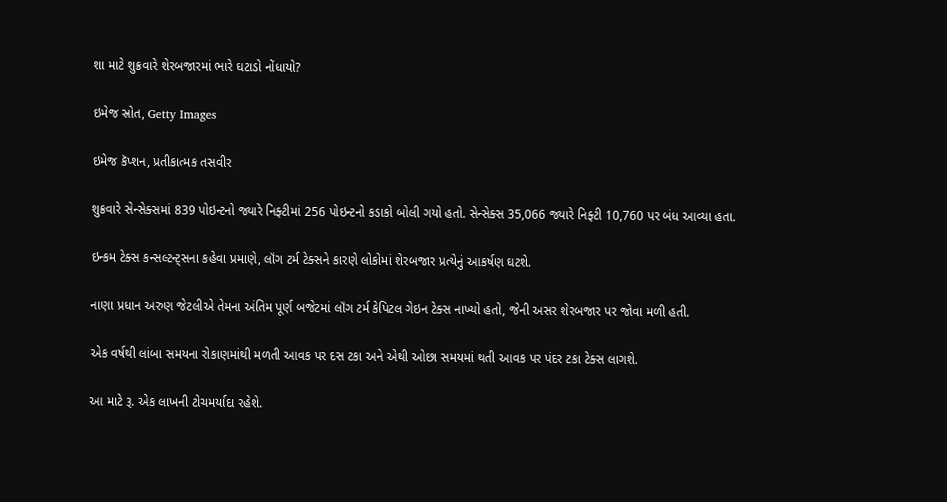શા માટે શુક્રવારે શેરબજારમાં ભારે ઘટાડો નોંધાયો?

ઇમેજ સ્રોત, Getty Images

ઇમેજ કૅપ્શન, પ્રતીકાત્મક તસવીર

શુક્રવારે સેન્સેક્સમાં 839 પોઇન્ટનો જ્યારે નિફ્ટીમાં 256 પોઇન્ટનો કડાકો બોલી ગયો હતો. સેન્સેક્સ 35,066 જ્યારે નિફ્ટી 10,760 પર બંધ આવ્યા હતા.

ઇન્કમ ટેક્સ કન્સલ્ટન્ટ્સના કહેવા પ્રમાણે, લૉંગ ટર્મ ટેક્સને કારણે લોકોમાં શેરબજાર પ્રત્યેનું આકર્ષણ ઘટશે.

નાણા પ્રધાન અરુણ જેટલીએ તેમના અંતિમ પૂર્ણ બજેટમાં લૉંગ ટર્મ કેપિટલ ગેઇન ટેક્સ નાખ્યો હતો, જેની અસર શેરબજાર પર જોવા મળી હતી.

એક વર્ષથી લાંબા સમયના રોકાણમાંથી મળતી આવક પર દસ ટકા અને એથી ઓછા સમયમાં થતી આવક પર પંદર ટકા ટેક્સ લાગશે.

આ માટે રૂ. એક લાખની ટોચમર્યાદા રહેશે.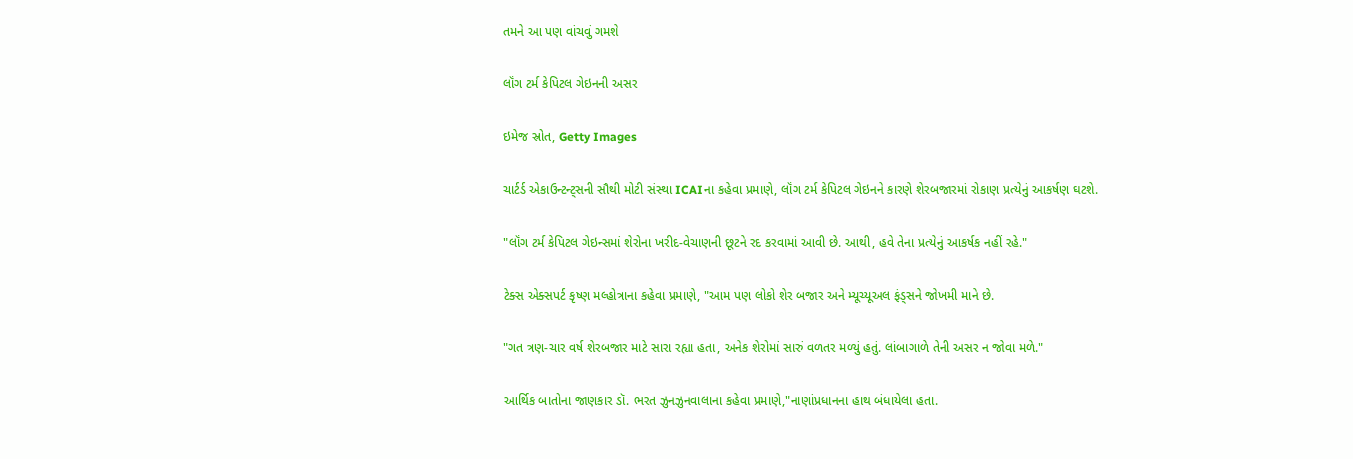તમને આ પણ વાંચવું ગમશે

લૉંગ ટર્મ કેપિટલ ગેઇનની અસર

ઇમેજ સ્રોત, Getty Images

ચાર્ટર્ડ એકાઉન્ટન્ટ્સની સૌથી મોટી સંસ્થા ICAIના કહેવા પ્રમાણે, લૉંગ ટર્મ કેપિટલ ગેઇનને કારણે શેરબજારમાં રોકાણ પ્રત્યેનું આકર્ષણ ઘટશે.

"લૉંગ ટર્મ કેપિટલ ગેઇન્સમાં શેરોના ખરીદ-વેચાણની છૂટને રદ કરવામાં આવી છે. આથી, હવે તેના પ્રત્યેનું આકર્ષક નહીં રહે."

ટેક્સ એક્સપર્ટ કૃષ્ણ મલ્હોત્રાના કહેવા પ્રમાણે, "આમ પણ લોકો શેર બજાર અને મ્યૂચ્યૂઅલ ફંડ્સને જોખમી માને છે.

"ગત ત્રણ-ચાર વર્ષ શેરબજાર માટે સારા રહ્યા હતા, અનેક શેરોમાં સારું વળતર મળ્યું હતું. લાંબાગાળે તેની અસર ન જોવા મળે."

આર્થિક બાતોના જાણકાર ડૉ. ભરત ઝુનઝુનવાલાના કહેવા પ્રમાણે,"નાણાંપ્રધાનના હાથ બંધાયેલા હતા.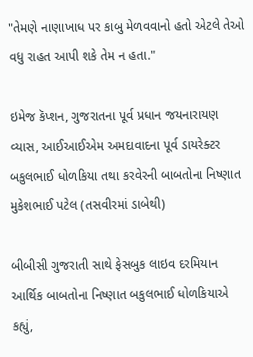"તેમણે નાણાખાધ પર કાબુ મેળવવાનો હતો એટલે તેઓ વધુ રાહત આપી શકે તેમ ન હતા."

ઇમેજ કૅપ્શન, ગુજરાતના પૂર્વ પ્રધાન જયનારાયણ વ્યાસ, આઈઆઈએમ અમદાવાદના પૂર્વ ડાયરેક્ટર બકુલભાઈ ધોળકિયા તથા કરવેરની બાબતોના નિષ્ણાત મુકેશભાઈ પટેલ (તસવીરમાં ડાબેથી)

બીબીસી ગુજરાતી સાથે ફેસબુક લાઇવ દરમિયાન આર્થિક બાબતોના નિષ્ણાત બકુલભાઈ ધોળકિયાએ કહ્યું,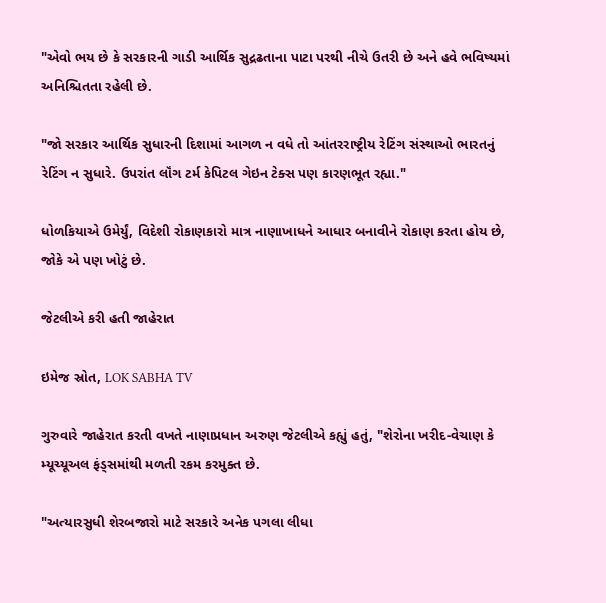"એવો ભય છે કે સરકારની ગાડી આર્થિક સુદ્રઢતાના પાટા પરથી નીચે ઉતરી છે અને હવે ભવિષ્યમાં અનિશ્ચિતતા રહેલી છે.

"જો સરકાર આર્થિક સુધારની દિશામાં આગળ ન વધે તો આંતરરાષ્ટ્રીય રેટિંગ સંસ્થાઓ ભારતનું રેટિંગ ન સુધારે. ઉપરાંત લૉંગ ટર્મ કેપિટલ ગેઇન ટેક્સ પણ કારણભૂત રહ્યા."

ધોળકિયાએ ઉમેર્યું, વિદેશી રોકાણકારો માત્ર નાણાખાધને આધાર બનાવીને રોકાણ કરતા હોય છે, જોકે એ પણ ખોટું છે.

જેટલીએ કરી હતી જાહેરાત

ઇમેજ સ્રોત, LOK SABHA TV

ગુરુવારે જાહેરાત કરતી વખતે નાણાપ્રધાન અરુણ જેટલીએ કહ્યું હતું, "શેરોના ખરીદ-વેચાણ કે મ્યૂચ્યૂઅલ ફંડ્સમાંથી મળતી રકમ કરમુક્ત છે.

"અત્યારસુધી શેરબજારો માટે સરકારે અનેક પગલા લીધા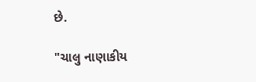છે.

"ચાલુ નાણાકીય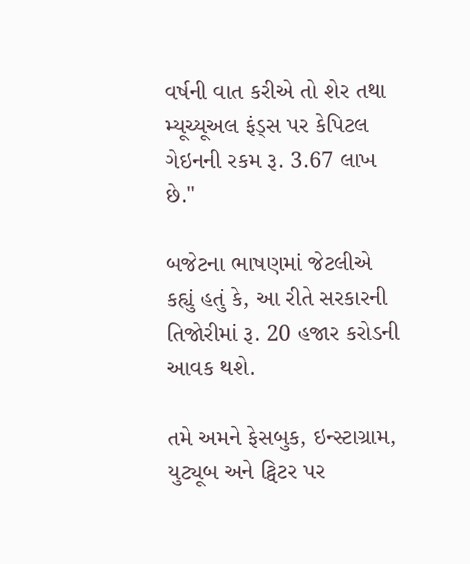વર્ષની વાત કરીએ તો શેર તથા મ્યૂચ્યૂઅલ ફંડ્સ પર કેપિટલ ગેઇનની રકમ રૂ. 3.67 લાખ છે."

બજેટના ભાષણમાં જેટલીએ કહ્યું હતું કે, આ રીતે સરકારની તિજોરીમાં રૂ. 20 હજાર કરોડની આવક થશે.

તમે અમને ફેસબુક, ઇન્સ્ટાગ્રામ, યુટ્યૂબ અને ટ્વિટર પર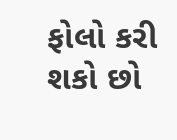ફોલો કરી શકો છો